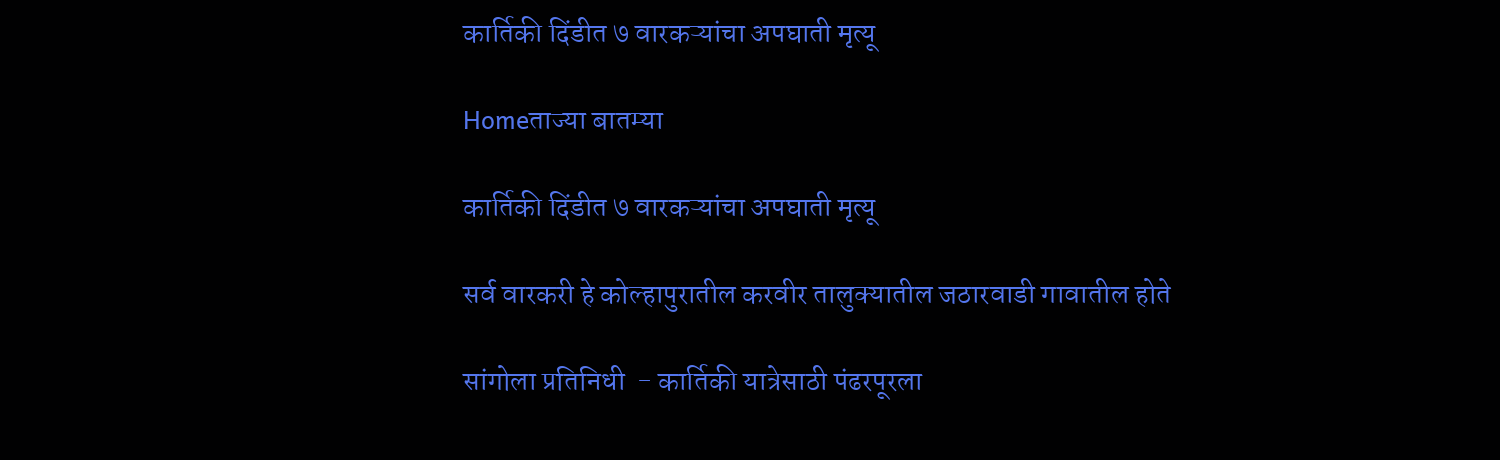कार्तिकी दिंडीत ७ वारकऱ्यांचा अपघाती मृत्यू

Homeताज्या बातम्या

कार्तिकी दिंडीत ७ वारकऱ्यांचा अपघाती मृत्यू

सर्व वारकरी हे कोल्हापुरातील करवीर तालुक्यातील जठारवाडी गावातील होते

सांगोला प्रतिनिधी  - कार्तिकी यात्रेसाठी पंढरपूरला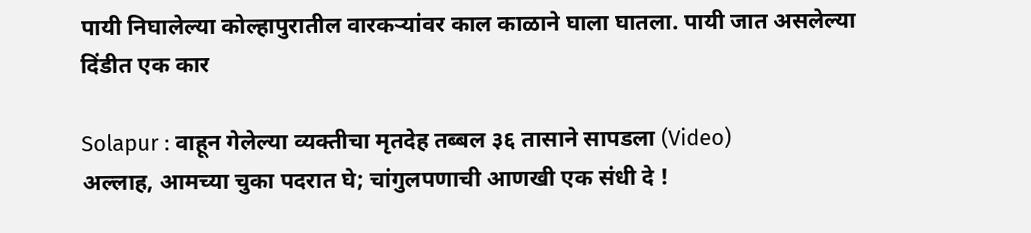पायी निघालेल्या कोल्हापुरातील वारकऱ्यांवर काल काळाने घाला घातला. पायी जात असलेल्या दिंडीत एक कार

Solapur : वाहून गेलेल्या व्यक्तीचा मृतदेह तब्बल ३६ तासाने सापडला (Video)
अल्लाह, आमच्या चुका पदरात घे; चांगुलपणाची आणखी एक संधी दे !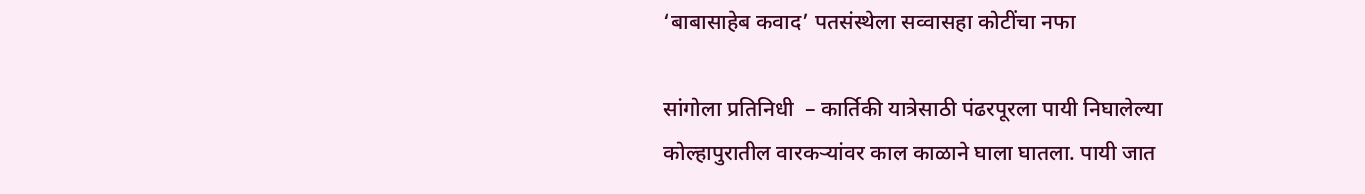‘बाबासाहेब कवाद’ पतसंस्थेला सव्वासहा कोटींचा नफा

सांगोला प्रतिनिधी  – कार्तिकी यात्रेसाठी पंढरपूरला पायी निघालेल्या कोल्हापुरातील वारकऱ्यांवर काल काळाने घाला घातला. पायी जात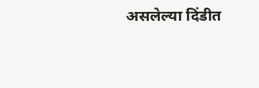असलेल्या दिंडीत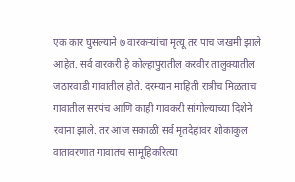एक कार घुसल्याने ७ वारकऱ्यांचा मृत्यू तर पाच जखमी झाले आहेत. सर्व वारकरी हे कोल्हापुरातील करवीर तालुक्यातील जठारवाडी गावातील होते. दरम्यान माहिती रात्रीच मिळताच गावातील सरपंच आणि काही गावकरी सांगोल्याच्या दिशेने रवाना झाले. तर आज सकाळी सर्व मृतदेहावर शोकाकुल वातावरणात गावातच सामूहिकरित्या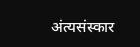अंत्यसंस्कार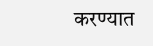करण्यात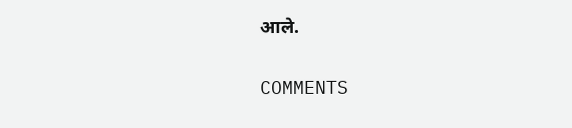आले.

COMMENTS